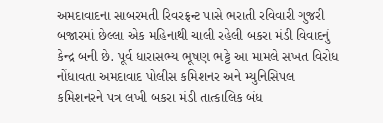અમદાવાદના સાબરમતી રિવરફ્રન્ટ પાસે ભરાતી રવિવારી ગુજરી બજારમાં છેલ્લા એક મહિનાથી ચાલી રહેલી બકરા મંડી વિવાદનું કેન્દ્ર બની છે. પૂર્વ ધારાસભ્ય ભૂષણ ભટ્ટે આ મામલે સખત વિરોધ નોંધાવતા અમદાવાદ પોલીસ કમિશનર અને મ્યુનિસિપલ કમિશનરને પત્ર લખી બકરા મંડી તાત્કાલિક બંધ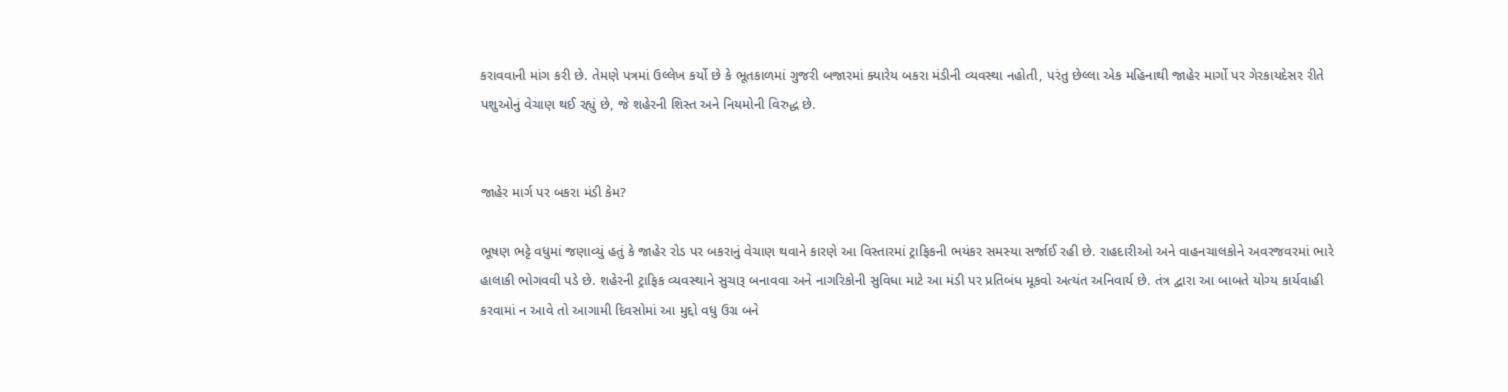કરાવવાની માંગ કરી છે. તેમણે પત્રમાં ઉલ્લેખ કર્યો છે કે ભૂતકાળમાં ગુજરી બજારમાં ક્યારેય બકરા મંડીની વ્યવસ્થા નહોતી, પરંતુ છેલ્લા એક મહિનાથી જાહેર માર્ગો પર ગેરકાયદેસર રીતે પશુઓનું વેચાણ થઈ રહ્યું છે, જે શહેરની શિસ્ત અને નિયમોની વિરુદ્ધ છે.


જાહેર માર્ગ પર બકરા મંડી કેમ?

ભૂષણ ભટ્ટે વધુમાં જણાવ્યું હતું કે જાહેર રોડ પર બકરાનું વેચાણ થવાને કારણે આ વિસ્તારમાં ટ્રાફિકની ભયંકર સમસ્યા સર્જાઈ રહી છે. રાહદારીઓ અને વાહનચાલકોને અવરજવરમાં ભારે હાલાકી ભોગવવી પડે છે. શહેરની ટ્રાફિક વ્યવસ્થાને સુચારૂ બનાવવા અને નાગરિકોની સુવિધા માટે આ મંડી પર પ્રતિબંધ મૂકવો અત્યંત અનિવાર્ય છે. તંત્ર દ્વારા આ બાબતે યોગ્ય કાર્યવાહી કરવામાં ન આવે તો આગામી દિવસોમાં આ મુદ્દો વધુ ઉગ્ર બને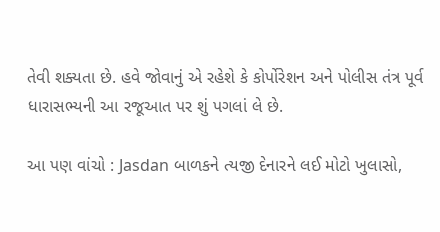તેવી શક્યતા છે. હવે જોવાનું એ રહેશે કે કોર્પોરેશન અને પોલીસ તંત્ર પૂર્વ ધારાસભ્યની આ રજૂઆત પર શું પગલાં લે છે.

આ પણ વાંચો : Jasdan બાળકને ત્યજી દેનારને લઈ મોટો ખુલાસો,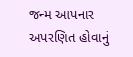જન્મ આપનાર અપરણિત હોવાનું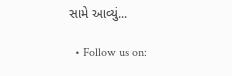સામે આવ્યું...

  • Follow us on: